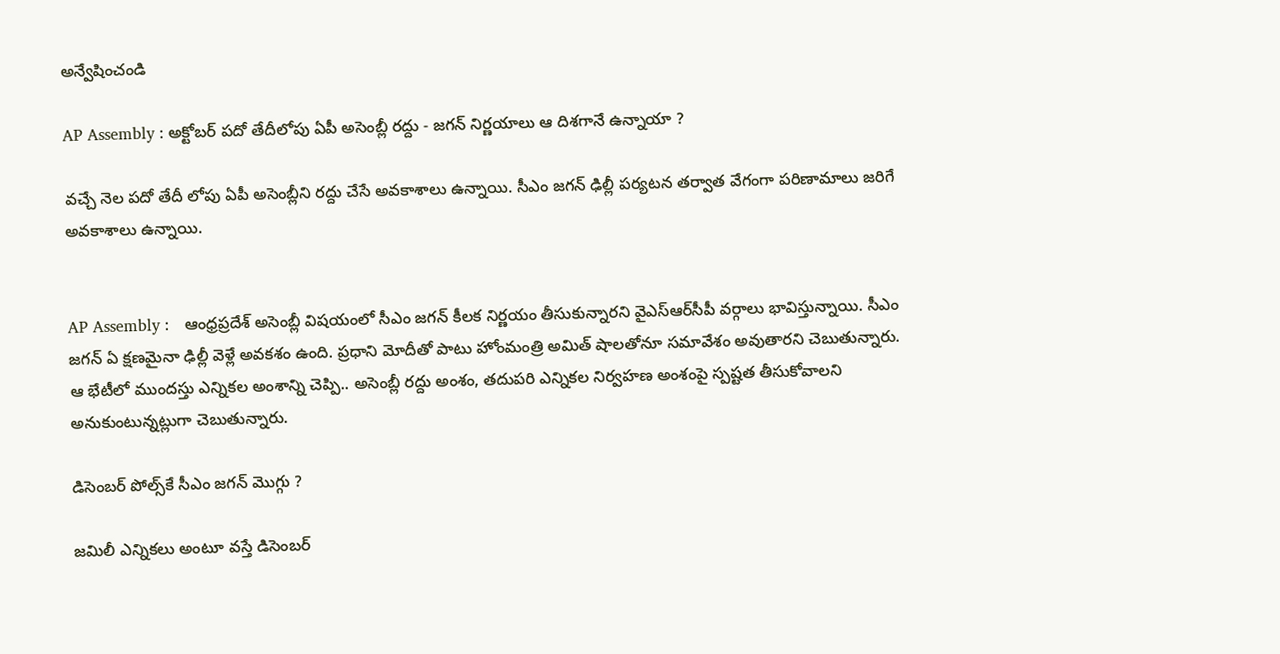అన్వేషించండి

AP Assembly : అక్టోబర్ పదో తేదీలోపు ఏపీ అసెంబ్లీ రద్దు - జగన్ నిర్ణయాలు ఆ దిశగానే ఉన్నాయా ?

వచ్చే నెల పదో తేదీ లోపు ఏపీ అసెంబ్లీని రద్దు చేసే అవకాశాలు ఉన్నాయి. సీఎం జగన్ ఢిల్లీ పర్యటన తర్వాత వేగంగా పరిణామాలు జరిగే అవకాశాలు ఉన్నాయి.


AP Assembly :   ఆంధ్రప్రదేశ్ అసెంబ్లీ విషయంలో సీఎం జగన్ కీలక నిర్ణయం తీసుకున్నారని వైఎస్ఆర్‌సీపీ వర్గాలు భావిస్తున్నాయి. సీఎం జగన్ ఏ క్షణమైనా ఢిల్లీ వెళ్లే అవకశం ఉంది. ప్రధాని మోదీతో పాటు హోంమంత్రి అమిత్ షాలతోనూ సమావేశం అవుతారని చెబుతున్నారు. ఆ భేటీలో ముందస్తు ఎన్నికల అంశాన్ని చెప్పి.. అసెంబ్లీ రద్దు అంశం, తదుపరి ఎన్నికల నిర్వహణ అంశంపై స్పష్టత తీసుకోవాలని అనుకుంటున్నట్లుగా చెబుతున్నారు.

డిసెంబర్ పోల్స్‌కే సీఎం జగన్ మొగ్గు ?

జమిలీ ఎన్నికలు అంటూ వస్తే డిసెంబర్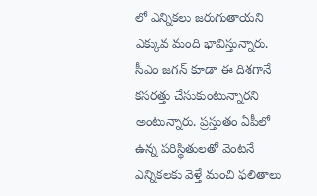లో ఎన్నికలు జరుగుతాయని ఎక్కువ మంది భావిస్తున్నారు. సీఎం జగన్ కూడా ఈ దిశగానే కసరత్తు చేసుకుంటున్నారని అంటున్నారు. ప్రస్తుతం ఏపీలో ఉన్న పరిస్థితులతో వెంటనే ఎన్నికలకు వెళ్తే మంచి ఫలితాలు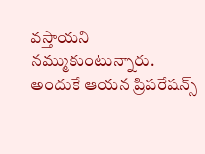వస్తాయని నమ్ముకుంటున్నారు. అందుకే ఆయన ప్రిపరేషన్స్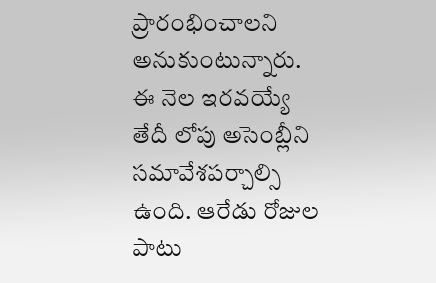ప్రారంభించాలని అనుకుంటున్నారు. ఈ నెల ఇరవయ్యే తేదీ లోపు అసెంబ్లీని సమావేశపర్చాల్సి ఉంది. ఆరేడు రోజుల పాటు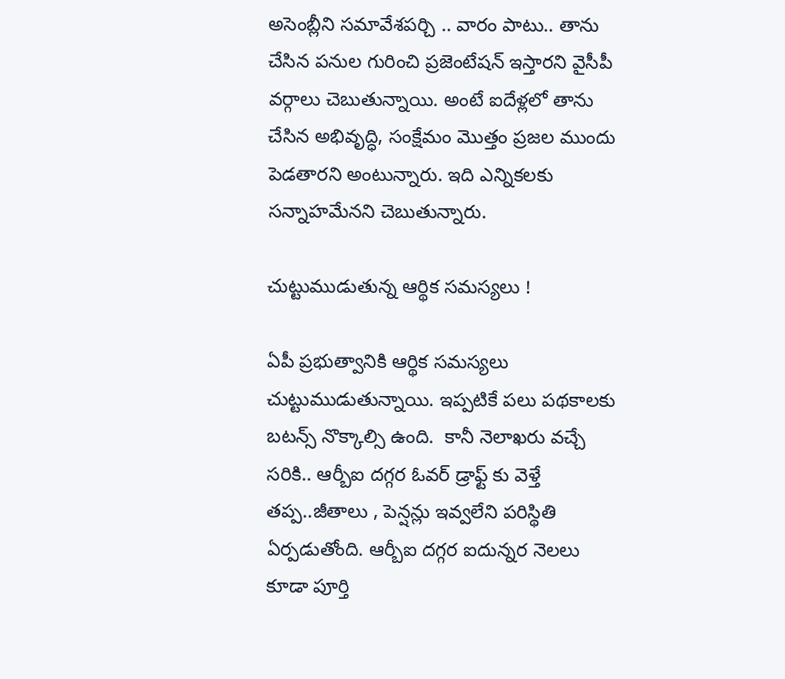అసెంబ్లీని సమావేశపర్చి .. వారం పాటు.. తాను చేసిన పనుల గురించి ప్రజెంటేషన్ ఇస్తారని వైసీపీ వర్గాలు చెబుతున్నాయి. అంటే ఐదేళ్లలో తాను చేసిన అభివృద్ధి, సంక్షేమం మొత్తం ప్రజల ముందు పెడతారని అంటున్నారు. ఇది ఎన్నికలకు సన్నాహమేనని చెబుతున్నారు.

చుట్టుముడుతున్న ఆర్థిక సమస్యలు !

ఏపీ ప్రభుత్వానికి ఆర్థిక సమస్యలు చుట్టుముడుతున్నాయి. ఇప్పటికే పలు పథకాలకు బటన్స్ నొక్కాల్సి ఉంది.  కానీ నెలాఖరు వచ్చే సరికి.. ఆర్బీఐ దగ్గర ఓవర్ డ్రాఫ్ట్ కు వెళ్తే తప్ప..జీతాలు , పెన్షన్లు ఇవ్వలేని పరిస్థితి ఏర్పడుతోంది. ఆర్బీఐ దగ్గర ఐదున్నర నెలలు కూడా పూర్తి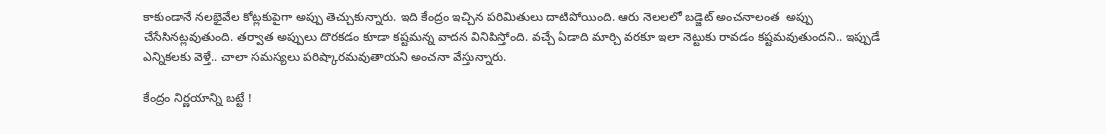కాకుండానే నలభైవేల కోట్లకుపైగా అప్పు తెచ్చుకున్నారు. ఇది కేంద్రం ఇచ్చిన పరిమితులు దాటిపోయింది. ఆరు నెలలలో బడ్జెట్‌ అంచనాలంత  అప్పు చేసేసినట్లవుతుంది. తర్వాత అప్పులు దొరకడం కూడా కష్టమన్న వాదన వినిపిస్తోంది. వచ్చే ఏడాది మార్చి వరకూ ఇలా నెట్టుకు రావడం కష్టమవుతుందని.. ఇప్పుడే ఎన్నికలకు వెళ్తే.. చాలా సమస్యలు పరిష్కారమవుతాయని అంచనా వేస్తున్నారు.

కేంద్రం నిర్ణయాన్ని బట్టే !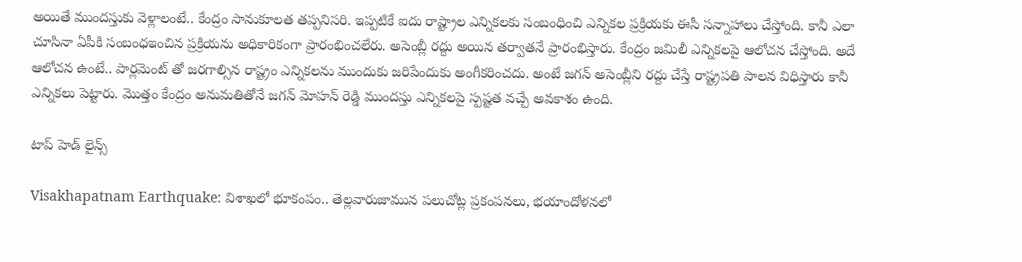అయితే ముందస్తుకు వెళ్లాలంటే.. కేంద్రం సానుకూలత తప్పనిసరి. ఇప్పటికే ఐదు రాష్ట్రాల ఎన్నికలకు సంబంధించి ఎన్నికల ప్రక్రియకు ఈసీ సన్నాహాలు చేస్తోంది. కానీ ఎలా చూసినా ఏపీకి సంబంధఇంచిన ప్రక్రియను అధికారికంగా ప్రారంభించలేరు. అసెంబ్లీ రద్దు అయిన తర్వాతనే ప్రారంభిస్తారు. కేంద్రం జమిలీ ఎన్నికలపై ఆలోచన చేస్తోంది. అదే ఆలోచన ఉంటే.. పార్లమెంట్ తో జరగాల్సిన రాష్ట్రం ఎన్నికలను ముందుకు జరిపేందుకు అంగీకరించదు. అంటే జగన్ అసెంబ్లీని రద్దు చేస్తే రాష్ట్రపతి పాలన విధిస్తారు కానీ ఎన్నికలు పెట్టారు. మొత్తం కేంద్రం అనుమతితోనే జగన్ మోహన్ రెడ్డి ముందస్తు ఎన్నికలపై స్పష్టత వచ్చే అవకాశం ఉంది.

టాప్ హెడ్ లైన్స్

Visakhapatnam Earthquake: విశాఖలో భూకంపం.. తెల్లవారుజామున పలుచోట్ల ప్రకంపనలు, భయాందోళనలో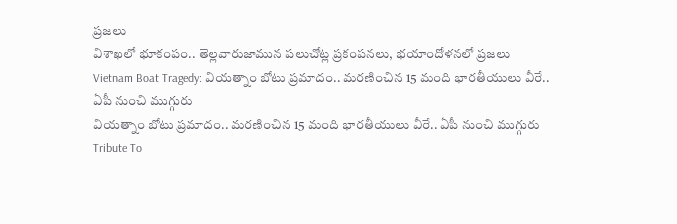ప్రజలు
విశాఖలో భూకంపం.. తెల్లవారుజామున పలుచోట్ల ప్రకంపనలు, భయాందోళనలో ప్రజలు
Vietnam Boat Tragedy: వియత్నాం బోటు ప్రమాదం.. మరణించిన 15 మంది భారతీయులు వీరే.. ఏపీ నుంచి ముగ్గురు
వియత్నాం బోటు ప్రమాదం.. మరణించిన 15 మంది భారతీయులు వీరే.. ఏపీ నుంచి ముగ్గురు
Tribute To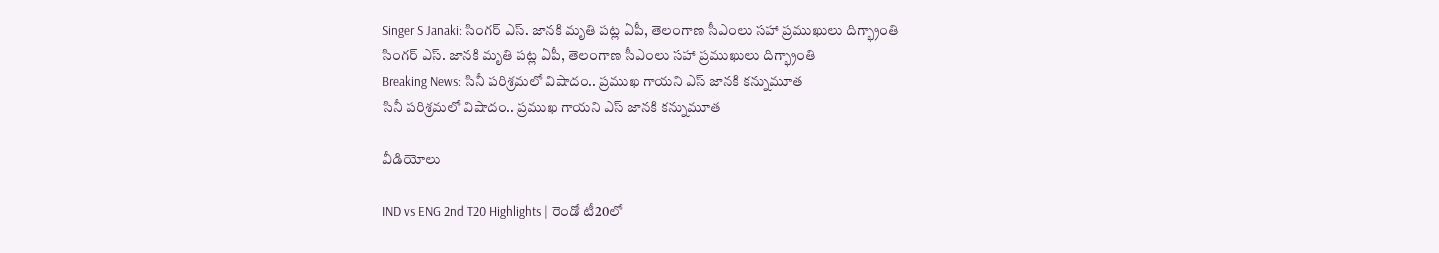Singer S Janaki: సింగర్ ఎస్. జానకి మృతి పట్ల ఏపీ, తెలంగాణ సీఎంలు సహా ప్రముఖులు దిగ్భ్రాంతి
సింగర్ ఎస్. జానకి మృతి పట్ల ఏపీ, తెలంగాణ సీఎంలు సహా ప్రముఖులు దిగ్భ్రాంతి
Breaking News: సినీ పరిశ్రమలో విషాదం.. ప్రముఖ గాయని ఎస్ జానకి కన్నుమూత
సినీ పరిశ్రమలో విషాదం.. ప్రముఖ గాయని ఎస్ జానకి కన్నుమూత

వీడియోలు

IND vs ENG 2nd T20 Highlights | రెండో టీ20లో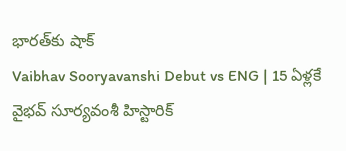భారత్‌కు షాక్
Vaibhav Sooryavanshi Debut vs ENG | 15 ఏళ్లకే వైభవ్ సూర్యవంశీ హిస్టారిక్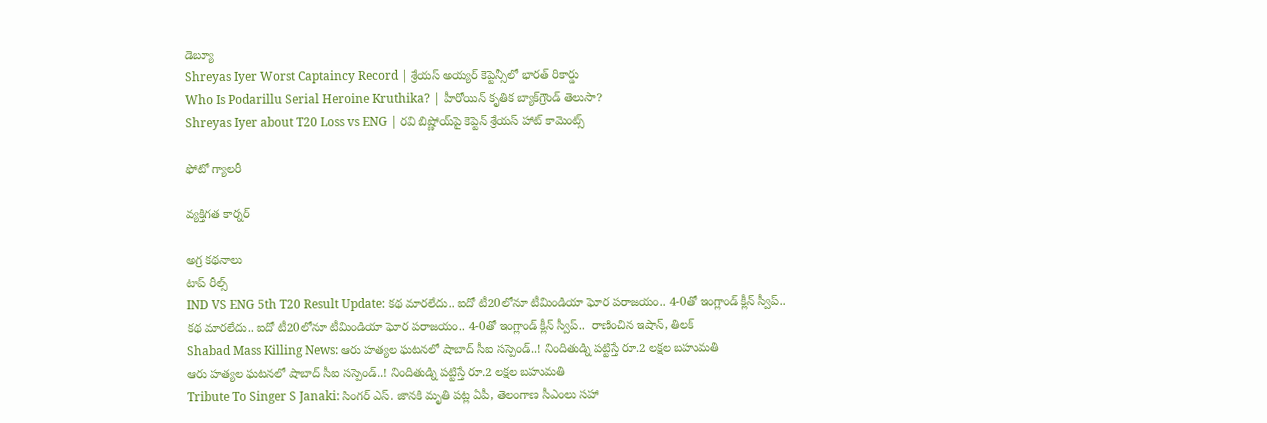డెబ్యూ
Shreyas Iyer Worst Captaincy Record | శ్రేయస్ అయ్యర్ కెప్టెన్సీలో భారత్ రికార్డు
Who Is Podarillu Serial Heroine Kruthika? | హీరోయిన్ కృతిక బ్యాక్‌గ్రౌండ్ తెలుసా?
Shreyas Iyer about T20 Loss vs ENG | రవి బిష్ణోయ్‌పై కెప్టెన్ శ్రేయస్ హాట్ కామెంట్స్

ఫోటో గ్యాలరీ

వ్యక్తిగత కార్నర్

అగ్ర కథనాలు
టాప్ రీల్స్
IND VS ENG 5th T20 Result Update: క‌థ మార‌లేదు.. ఐదో టీ20లోనూ టీమిండియా ఘోర ప‌రాజ‌యం.. 4-0తో ఇంగ్లాండ్ క్లీన్ స్వీప్..
క‌థ మార‌లేదు.. ఐదో టీ20లోనూ టీమిండియా ఘోర ప‌రాజ‌యం.. 4-0తో ఇంగ్లాండ్ క్లీన్ స్వీప్..  రాణించిన ఇషాన్, తిలక్
Shabad Mass Killing News: ఆరు హత్యల ఘటనలో షాబాద్ సీఐ సస్పెండ్..! నిందితుడ్ని పట్టిస్తే రూ.2 లక్షల బహుమతి
ఆరు హత్యల ఘటనలో షాబాద్ సీఐ సస్పెండ్..! నిందితుడ్ని పట్టిస్తే రూ.2 లక్షల బహుమతి
Tribute To Singer S Janaki: సింగర్ ఎస్. జానకి మృతి పట్ల ఏపీ, తెలంగాణ సీఎంలు సహా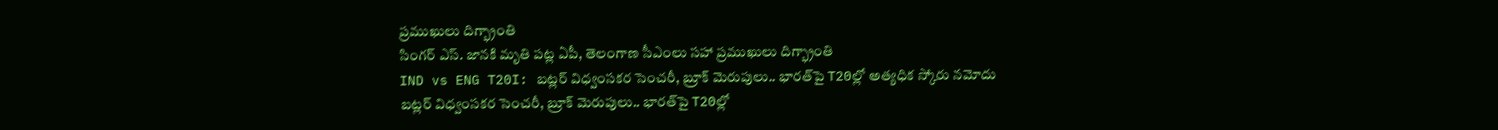ప్రముఖులు దిగ్భ్రాంతి
సింగర్ ఎస్. జానకి మృతి పట్ల ఏపీ, తెలంగాణ సీఎంలు సహా ప్రముఖులు దిగ్భ్రాంతి
IND vs ENG T20I: బట్లర్ విధ్వంసకర సెంచరీ, బ్రూక్ మెరుపులు.. భారత్‌పై T20ల్లో అత్యధిక స్కోరు నమోదు
బట్లర్ విధ్వంసకర సెంచరీ, బ్రూక్ మెరుపులు.. భారత్‌పై T20ల్లో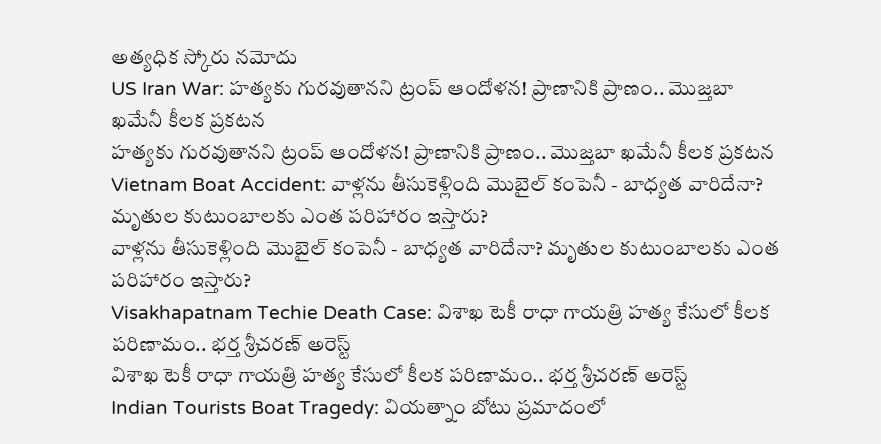అత్యధిక స్కోరు నమోదు
US Iran War: హత్యకు గురవుతానని ట్రంప్ ఆందోళన! ప్రాణానికి ప్రాణం.. మొజ్తబా ఖమేనీ కీలక ప్రకటన
హత్యకు గురవుతానని ట్రంప్ ఆందోళన! ప్రాణానికి ప్రాణం.. మొజ్తబా ఖమేనీ కీలక ప్రకటన
Vietnam Boat Accident: వాళ్లను తీసుకెళ్లింది మొబైల్ కంపెనీ - బాధ్యత వారిదేనా? మృతుల కుటుంబాలకు ఎంత పరిహారం ఇస్తారు?
వాళ్లను తీసుకెళ్లింది మొబైల్ కంపెనీ - బాధ్యత వారిదేనా? మృతుల కుటుంబాలకు ఎంత పరిహారం ఇస్తారు?
Visakhapatnam Techie Death Case: విశాఖ టెకీ రాధా గాయత్రి హత్య కేసులో కీలక పరిణామం.. భర్త శ్రీచరణ్‌ అరెస్ట్
విశాఖ టెకీ రాధా గాయత్రి హత్య కేసులో కీలక పరిణామం.. భర్త శ్రీచరణ్‌ అరెస్ట్
Indian Tourists Boat Tragedy: వియత్నాం బోటు ప్రమాదంలో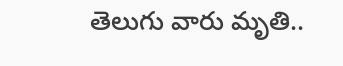తెలుగు వారు మృతి..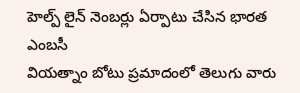హెల్ప్ లైన్ నెంబర్లు ఏర్పాటు చేసిన భారత ఎంబసీ
వియత్నాం బోటు ప్రమాదంలో తెలుగు వారు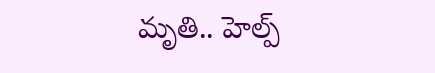మృతి.. హెల్ప్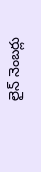లైన్ నెంబర్లు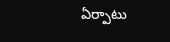ఏర్పాటు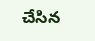చేసిన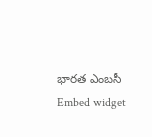భారత ఎంబసీ
Embed widget